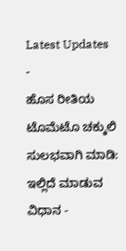Latest Updates
-
ಹೊಸ ರೀತಿಯ ಟೊಮೆಟೊ ಚಕ್ಕುಲಿ ಸುಲಭವಾಗಿ ಮಾಡಿ: ಇಲ್ಲಿದೆ ಮಾಡುವ ವಿಧಾನ -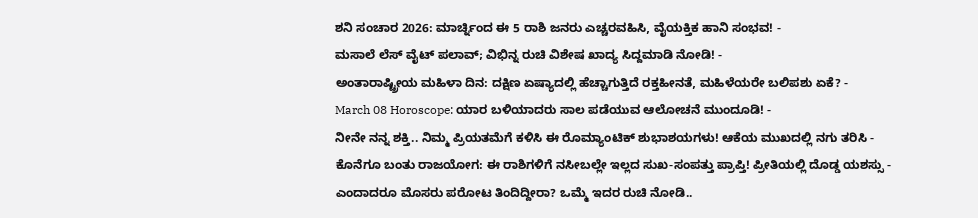ಶನಿ ಸಂಚಾರ 2026: ಮಾರ್ಚ್ನಿಂದ ಈ 5 ರಾಶಿ ಜನರು ಎಚ್ಚರವಹಿಸಿ, ವೈಯಕ್ತಿಕ ಹಾನಿ ಸಂಭವ! -
ಮಸಾಲೆ ಲೆಸ್ ವೈಟ್ ಪಲಾವ್; ವಿಭಿನ್ನ ರುಚಿ ವಿಶೇಷ ಖಾದ್ಯ ಸಿದ್ದಮಾಡಿ ನೋಡಿ! -
ಅಂತಾರಾಷ್ಟ್ರೀಯ ಮಹಿಳಾ ದಿನ: ದಕ್ಷಿಣ ಏಷ್ಯಾದಲ್ಲಿ ಹೆಚ್ಚಾಗುತ್ತಿದೆ ರಕ್ತಹೀನತೆ, ಮಹಿಳೆಯರೇ ಬಲಿಪಶು ಏಕೆ? -
March 08 Horoscope: ಯಾರ ಬಳಿಯಾದರು ಸಾಲ ಪಡೆಯುವ ಆಲೋಚನೆ ಮುಂದೂಡಿ! -
ನೀನೇ ನನ್ನ ಶಕ್ತಿ.. ನಿಮ್ಮ ಪ್ರಿಯತಮೆಗೆ ಕಳಿಸಿ ಈ ರೊಮ್ಯಾಂಟಿಕ್ ಶುಭಾಶಯಗಳು! ಆಕೆಯ ಮುಖದಲ್ಲಿ ನಗು ತರಿಸಿ -
ಕೊನೆಗೂ ಬಂತು ರಾಜಯೋಗ: ಈ ರಾಶಿಗಳಿಗೆ ನಸೀಬಲ್ಲೇ ಇಲ್ಲದ ಸುಖ-ಸಂಪತ್ತು ಪ್ರಾಪ್ತಿ! ಪ್ರೀತಿಯಲ್ಲಿ ದೊಡ್ಡ ಯಶಸ್ಸು -
ಎಂದಾದರೂ ಮೊಸರು ಪರೋಟ ತಿಂದಿದ್ದೀರಾ? ಒಮ್ಮೆ ಇದರ ರುಚಿ ನೋಡಿ..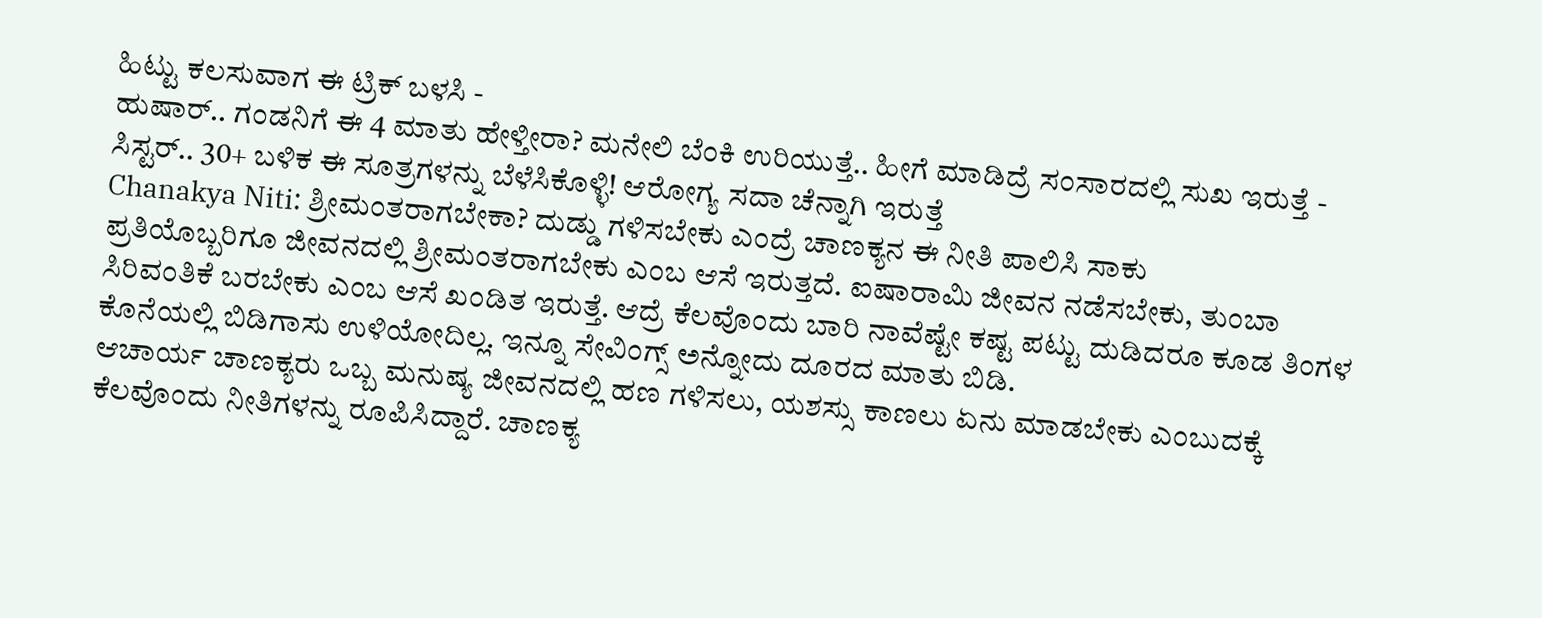ಹಿಟ್ಟು ಕಲಸುವಾಗ ಈ ಟ್ರಿಕ್ ಬಳಸಿ -
ಹುಷಾರ್.. ಗಂಡನಿಗೆ ಈ 4 ಮಾತು ಹೇಳ್ತೀರಾ? ಮನೇಲಿ ಬೆಂಕಿ ಉರಿಯುತ್ತೆ.. ಹೀಗೆ ಮಾಡಿದ್ರೆ ಸಂಸಾರದಲ್ಲಿ ಸುಖ ಇರುತ್ತೆ -
ಸಿಸ್ಟರ್.. 30+ ಬಳಿಕ ಈ ಸೂತ್ರಗಳನ್ನು ಬೆಳೆಸಿಕೊಳ್ಳಿ! ಆರೋಗ್ಯ ಸದಾ ಚೆನ್ನಾಗಿ ಇರುತ್ತೆ
Chanakya Niti: ಶ್ರೀಮಂತರಾಗಬೇಕಾ? ದುಡ್ಡು ಗಳಿಸಬೇಕು ಎಂದ್ರೆ ಚಾಣಕ್ಯನ ಈ ನೀತಿ ಪಾಲಿಸಿ ಸಾಕು
ಪ್ರತಿಯೊಬ್ಬರಿಗೂ ಜೀವನದಲ್ಲಿ ಶ್ರೀಮಂತರಾಗಬೇಕು ಎಂಬ ಆಸೆ ಇರುತ್ತದೆ. ಐಷಾರಾಮಿ ಜೀವನ ನಡೆಸಬೇಕು, ತುಂಬಾ ಸಿರಿವಂತಿಕೆ ಬರಬೇಕು ಎಂಬ ಆಸೆ ಖಂಡಿತ ಇರುತ್ತೆ. ಆದ್ರೆ ಕೆಲವೊಂದು ಬಾರಿ ನಾವೆಷ್ಟೇ ಕಷ್ಟ ಪಟ್ಟು ದುಡಿದರೂ ಕೂಡ ತಿಂಗಳ ಕೊನೆಯಲ್ಲಿ ಬಿಡಿಗಾಸು ಉಳಿಯೋದಿಲ್ಲ. ಇನ್ನೂ ಸೇವಿಂಗ್ಸ್ ಅನ್ನೋದು ದೂರದ ಮಾತು ಬಿಡಿ.
ಆಚಾರ್ಯ ಚಾಣಕ್ಯರು ಒಬ್ಬ ಮನುಷ್ಯ ಜೀವನದಲ್ಲಿ ಹಣ ಗಳಿಸಲು, ಯಶಸ್ಸು ಕಾಣಲು ಏನು ಮಾಡಬೇಕು ಎಂಬುದಕ್ಕೆ ಕೆಲವೊಂದು ನೀತಿಗಳನ್ನು ರೂಪಿಸಿದ್ದಾರೆ. ಚಾಣಕ್ಯ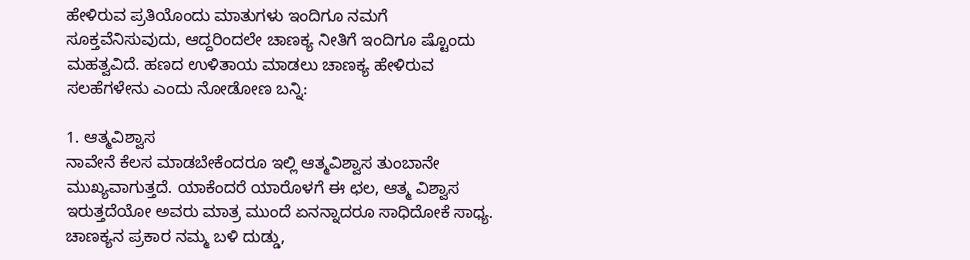ಹೇಳಿರುವ ಪ್ರತಿಯೊಂದು ಮಾತುಗಳು ಇಂದಿಗೂ ನಮಗೆ ಸೂಕ್ತವೆನಿಸುವುದು, ಆದ್ದರಿಂದಲೇ ಚಾಣಕ್ಯ ನೀತಿಗೆ ಇಂದಿಗೂ ಷ್ಟೊಂದು ಮಹತ್ವವಿದೆ. ಹಣದ ಉಳಿತಾಯ ಮಾಡಲು ಚಾಣಕ್ಯ ಹೇಳಿರುವ ಸಲಹೆಗಳೇನು ಎಂದು ನೋಡೋಣ ಬನ್ನಿ:

1. ಆತ್ಮವಿಶ್ವಾಸ
ನಾವೇನೆ ಕೆಲಸ ಮಾಡಬೇಕೆಂದರೂ ಇಲ್ಲಿ ಆತ್ಮವಿಶ್ವಾಸ ತುಂಬಾನೇ ಮುಖ್ಯವಾಗುತ್ತದೆ. ಯಾಕೆಂದರೆ ಯಾರೊಳಗೆ ಈ ಛಲ, ಆತ್ಮ ವಿಶ್ವಾಸ ಇರುತ್ತದೆಯೋ ಅವರು ಮಾತ್ರ ಮುಂದೆ ಏನನ್ನಾದರೂ ಸಾಧಿದೋಕೆ ಸಾಧ್ಯ. ಚಾಣಕ್ಯನ ಪ್ರಕಾರ ನಮ್ಮ ಬಳಿ ದುಡ್ಡು,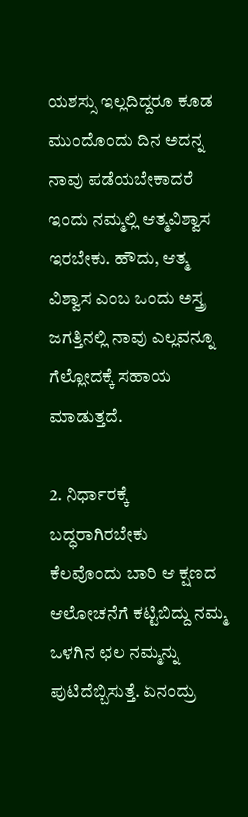ಯಶಸ್ಸು ಇಲ್ಲದಿದ್ದರೂ ಕೂಡ ಮುಂದೊಂದು ದಿನ ಅದನ್ನ ನಾವು ಪಡೆಯಬೇಕಾದರೆ ಇಂದು ನಮ್ಮಲ್ಲಿ ಆತ್ಮವಿಶ್ವಾಸ ಇರಬೇಕು. ಹೌದು, ಆತ್ಮ ವಿಶ್ವಾಸ ಎಂಬ ಒಂದು ಅಸ್ತ್ರ ಜಗತ್ತಿನಲ್ಲಿ ನಾವು ಎಲ್ಲವನ್ನೂ ಗೆಲ್ಲೋದಕ್ಕೆ ಸಹಾಯ ಮಾಡುತ್ತದೆ.

2. ನಿರ್ಧಾರಕ್ಕೆ ಬದ್ಧರಾಗಿರಬೇಕು
ಕೆಲವೊಂದು ಬಾರಿ ಆ ಕ್ಷಣದ ಆಲೋಚನೆಗೆ ಕಟ್ಟಿಬಿದ್ದು ನಮ್ಮ ಒಳಗಿನ ಛಲ ನಮ್ಮನ್ನು ಪುಟಿದೆಬ್ಬಿಸುತ್ತೆ. ಏನಂದ್ರು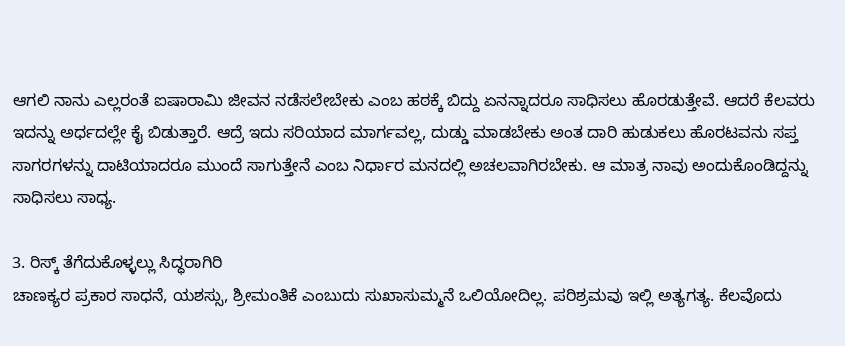ಆಗಲಿ ನಾನು ಎಲ್ಲರಂತೆ ಐಷಾರಾಮಿ ಜೀವನ ನಡೆಸಲೇಬೇಕು ಎಂಬ ಹಠಕ್ಕೆ ಬಿದ್ದು ಏನನ್ನಾದರೂ ಸಾಧಿಸಲು ಹೊರಡುತ್ತೇವೆ. ಆದರೆ ಕೆಲವರು ಇದನ್ನು ಅರ್ಧದಲ್ಲೇ ಕೈ ಬಿಡುತ್ತಾರೆ. ಆದ್ರೆ ಇದು ಸರಿಯಾದ ಮಾರ್ಗವಲ್ಲ, ದುಡ್ಡು ಮಾಡಬೇಕು ಅಂತ ದಾರಿ ಹುಡುಕಲು ಹೊರಟವನು ಸಪ್ತ ಸಾಗರಗಳನ್ನು ದಾಟಿಯಾದರೂ ಮುಂದೆ ಸಾಗುತ್ತೇನೆ ಎಂಬ ನಿರ್ಧಾರ ಮನದಲ್ಲಿ ಅಚಲವಾಗಿರಬೇಕು. ಆ ಮಾತ್ರ ನಾವು ಅಂದುಕೊಂಡಿದ್ದನ್ನು ಸಾಧಿಸಲು ಸಾಧ್ಯ.

3. ರಿಸ್ಕ್ ತೆಗೆದುಕೊಳ್ಳಲ್ಲು ಸಿದ್ಧರಾಗಿರಿ
ಚಾಣಕ್ಯರ ಪ್ರಕಾರ ಸಾಧನೆ, ಯಶಸ್ಸು, ಶ್ರೀಮಂತಿಕೆ ಎಂಬುದು ಸುಖಾಸುಮ್ಮನೆ ಒಲಿಯೋದಿಲ್ಲ. ಪರಿಶ್ರಮವು ಇಲ್ಲಿ ಅತ್ಯಗತ್ಯ. ಕೆಲವೊದು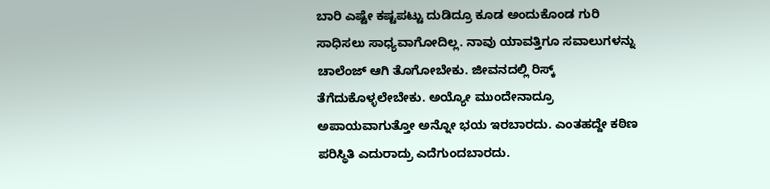ಬಾರಿ ಎಷ್ಟೇ ಕಷ್ಟಪಟ್ಟು ದುಡಿದ್ರೂ ಕೂಡ ಅಂದುಕೊಂಡ ಗುರಿ ಸಾಧಿಸಲು ಸಾಧ್ಯವಾಗೋದಿಲ್ಲ. ನಾವು ಯಾವತ್ತಿಗೂ ಸವಾಲುಗಳನ್ನು ಚಾಲೆಂಜ್ ಆಗಿ ತೊಗೋಬೇಕು. ಜೀವನದಲ್ಲಿ ರಿಸ್ಕ್ ತೆಗೆದುಕೊಳ್ಳಲೇಬೇಕು. ಅಯ್ಯೋ ಮುಂದೇನಾದ್ರೂ ಅಪಾಯವಾಗುತ್ತೋ ಅನ್ನೋ ಭಯ ಇರಬಾರದು. ಎಂತಹದ್ದೇ ಕಠಿಣ ಪರಿಸ್ಥಿತಿ ಎದುರಾದ್ರು ಎದೆಗುಂದಬಾರದು.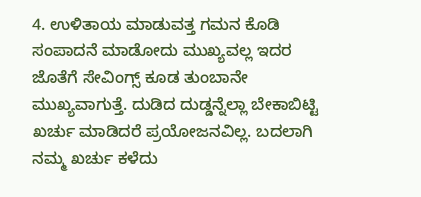4. ಉಳಿತಾಯ ಮಾಡುವತ್ತ ಗಮನ ಕೊಡಿ
ಸಂಪಾದನೆ ಮಾಡೋದು ಮುಖ್ಯವಲ್ಲ ಇದರ ಜೊತೆಗೆ ಸೇವಿಂಗ್ಸ್ ಕೂಡ ತುಂಬಾನೇ ಮುಖ್ಯವಾಗುತ್ತೆ. ದುಡಿದ ದುಡ್ಡನ್ನೆಲ್ಲಾ ಬೇಕಾಬಿಟ್ಟಿ ಖರ್ಚು ಮಾಡಿದರೆ ಪ್ರಯೋಜನವಿಲ್ಲ. ಬದಲಾಗಿ ನಮ್ಮ ಖರ್ಚು ಕಳೆದು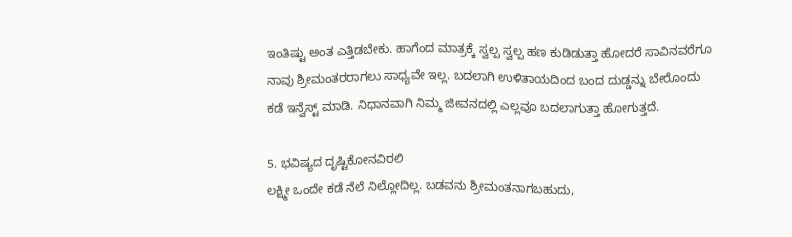ಇಂತಿಷ್ಟು ಅಂತ ಎತ್ತಿಡಬೇಕು. ಹಾಗೆಂದ ಮಾತ್ರಕ್ಕೆ ಸ್ವಲ್ಪ ಸ್ವಲ್ಪ ಹಣ ಕುಡಿಡುತ್ತಾ ಹೋದರೆ ಸಾವಿನವರೆಗೂ ನಾವು ಶ್ರೀಮಂತರರಾಗಲು ಸಾಧ್ಯವೇ ಇಲ್ಲ. ಬದಲಾಗಿ ಉಳಿತಾಯದಿಂದ ಬಂದ ದುಡ್ಡನ್ನು ಬೇರೊಂದು ಕಡೆ ಇನ್ವೆಸ್ಟ್ ಮಾಡಿ. ನಿಧಾನವಾಗಿ ನಿಮ್ಮ ಜೀವನದಲ್ಲಿ ಎಲ್ಲವೂ ಬದಲಾಗುತ್ತಾ ಹೋಗುತ್ತದೆ.

5. ಭವಿಷ್ಯದ ದೃಷ್ಟಿಕೋನವಿರಲಿ
ಲಕ್ಷ್ಮೀ ಒಂದೇ ಕಡೆ ನೆಲೆ ನಿಲ್ಲೋದಿಲ್ಲ. ಬಡವನು ಶ್ರೀಮಂತನಾಗಬಹುದು,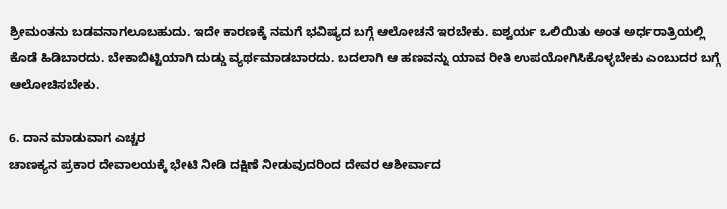ಶ್ರೀಮಂತನು ಬಡವನಾಗಲೂಬಹುದು. ಇದೇ ಕಾರಣಕ್ಕೆ ನಮಗೆ ಭವಿಷ್ಯದ ಬಗ್ಗೆ ಆಲೋಚನೆ ಇರಬೇಕು. ಐಶ್ವರ್ಯ ಒಲಿಯಿತು ಅಂತ ಅರ್ಧರಾತ್ರಿಯಲ್ಲಿ ಕೊಡೆ ಹಿಡಿಬಾರದು. ಬೇಕಾಬಿಟ್ಟಿಯಾಗಿ ದುಡ್ಡು ವ್ಯರ್ಥಮಾಡಬಾರದು. ಬದಲಾಗಿ ಆ ಹಣವನ್ನು ಯಾವ ರೀತಿ ಉಪಯೋಗಿಸಿಕೊಳ್ಳಬೇಕು ಎಂಬುದರ ಬಗ್ಗೆ ಆಲೋಚಿಸಬೇಕು.

6. ದಾನ ಮಾಡುವಾಗ ಎಚ್ಚರ
ಚಾಣಕ್ಯನ ಪ್ರಕಾರ ದೇವಾಲಯಕ್ಕೆ ಭೇಟಿ ನೀಡಿ ದಕ್ಷಿಣೆ ನೀಡುವುದರಿಂದ ದೇವರ ಆಶೀರ್ವಾದ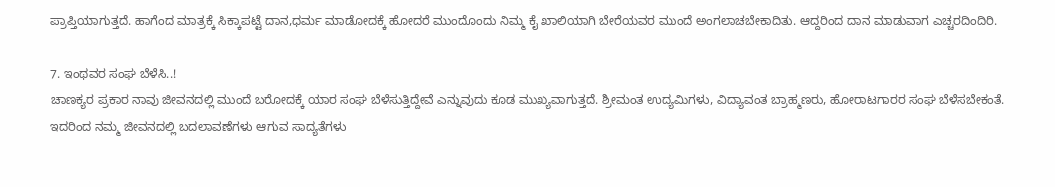ಪ್ರಾಪ್ತಿಯಾಗುತ್ತದೆ. ಹಾಗೆಂದ ಮಾತ್ರಕ್ಕೆ ಸಿಕ್ಕಾಪಟ್ಟೆ ದಾನ,ಧರ್ಮ ಮಾಡೋದಕ್ಕೆ ಹೋದರೆ ಮುಂದೊಂದು ನಿಮ್ಮ ಕೈ ಖಾಲಿಯಾಗಿ ಬೇರೆಯವರ ಮುಂದೆ ಅಂಗಲಾಚಬೇಕಾದಿತು. ಆದ್ದರಿಂದ ದಾನ ಮಾಡುವಾಗ ಎಚ್ಚರದಿಂದಿರಿ.

7. ಇಂಥವರ ಸಂಘ ಬೆಳೆಸಿ..!
ಚಾಣಕ್ಯರ ಪ್ರಕಾರ ನಾವು ಜೀವನದಲ್ಲಿ ಮುಂದೆ ಬರೋದಕ್ಕೆ ಯಾರ ಸಂಘ ಬೆಳೆಸುತ್ತಿದ್ದೇವೆ ಎನ್ನುವುದು ಕೂಡ ಮುಖ್ಯವಾಗುತ್ತದೆ. ಶ್ರೀಮಂತ ಉದ್ಯಮಿಗಳು, ವಿದ್ಯಾವಂತ ಬ್ರಾಹ್ಮಣರು, ಹೋರಾಟಗಾರರ ಸಂಘ ಬೆಳೆಸಬೇಕಂತೆ. ಇದರಿಂದ ನಮ್ಮ ಜೀವನದಲ್ಲಿ ಬದಲಾವಣೆಗಳು ಆಗುವ ಸಾದ್ಯತೆಗಳು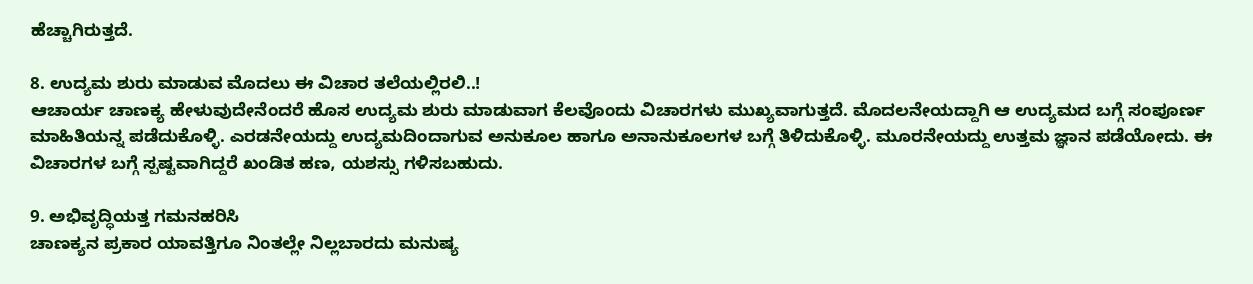ಹೆಚ್ಚಾಗಿರುತ್ತದೆ.

8. ಉದ್ಯಮ ಶುರು ಮಾಡುವ ಮೊದಲು ಈ ವಿಚಾರ ತಲೆಯಲ್ಲಿರಲಿ..!
ಆಚಾರ್ಯ ಚಾಣಕ್ಯ ಹೇಳುವುದೇನೆಂದರೆ ಹೊಸ ಉದ್ಯಮ ಶುರು ಮಾಡುವಾಗ ಕೆಲವೊಂದು ವಿಚಾರಗಳು ಮುಖ್ಯವಾಗುತ್ತದೆ. ಮೊದಲನೇಯದ್ದಾಗಿ ಆ ಉದ್ಯಮದ ಬಗ್ಗೆ ಸಂಪೂರ್ಣ ಮಾಹಿತಿಯನ್ನ ಪಡೆದುಕೊಳ್ಳಿ. ಎರಡನೇಯದ್ದು ಉದ್ಯಮದಿಂದಾಗುವ ಅನುಕೂಲ ಹಾಗೂ ಅನಾನುಕೂಲಗಳ ಬಗ್ಗೆ ತಿಳಿದುಕೊಳ್ಳಿ. ಮೂರನೇಯದ್ದು ಉತ್ತಮ ಜ್ಞಾನ ಪಡೆಯೋದು. ಈ ವಿಚಾರಗಳ ಬಗ್ಗೆ ಸ್ಪಷ್ಟವಾಗಿದ್ದರೆ ಖಂಡಿತ ಹಣ, ಯಶಸ್ಸು ಗಳಿಸಬಹುದು.

9. ಅಭಿವೃದ್ಧಿಯತ್ತ ಗಮನಹರಿಸಿ
ಚಾಣಕ್ಯನ ಪ್ರಕಾರ ಯಾವತ್ತಿಗೂ ನಿಂತಲ್ಲೇ ನಿಲ್ಲಬಾರದು ಮನುಷ್ಯ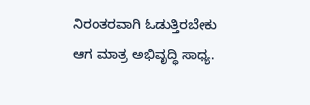ನಿರಂತರವಾಗಿ ಓಡುತ್ತಿರಬೇಕು ಆಗ ಮಾತ್ರ ಅಭಿವೃದ್ಧಿ ಸಾಧ್ಯ.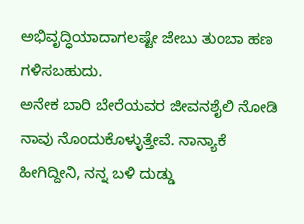ಅಭಿವೃದ್ಧಿಯಾದಾಗಲಷ್ಟೇ ಜೇಬು ತುಂಬಾ ಹಣ ಗಳಿಸಬಹುದು.
ಅನೇಕ ಬಾರಿ ಬೇರೆಯವರ ಜೀವನಶೈಲಿ ನೋಡಿ ನಾವು ನೊಂದುಕೊಳ್ಳುತ್ತೇವೆ. ನಾನ್ಯಾಕೆ ಹೀಗಿದ್ದೀನಿ, ನನ್ನ ಬಳಿ ದುಡ್ಡು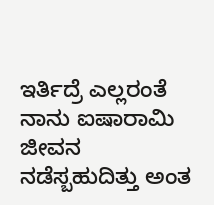ಇರ್ತಿದ್ರೆ ಎಲ್ಲರಂತೆ ನಾನು ಐಷಾರಾಮಿ ಜೀವನ ನಡೆಸ್ಬಹುದಿತ್ತು ಅಂತ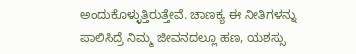ಅಂದುಕೊಳ್ಳುತ್ತಿರುತ್ತೇವೆ. ಚಾಣಕ್ಯ ಈ ನೀತಿಗಳನ್ನು ಪಾಲಿಸಿದ್ರೆ ನಿಮ್ಮ ಜೀವನದಲ್ಲೂ ಹಣ, ಯಶಸ್ಸು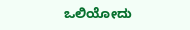ಒಲಿಯೋದು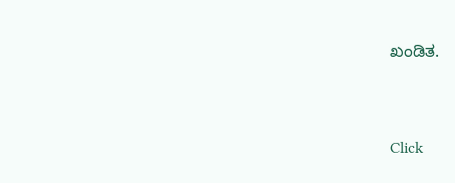ಖಂಡಿತ.



Click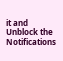it and Unblock the Notifications